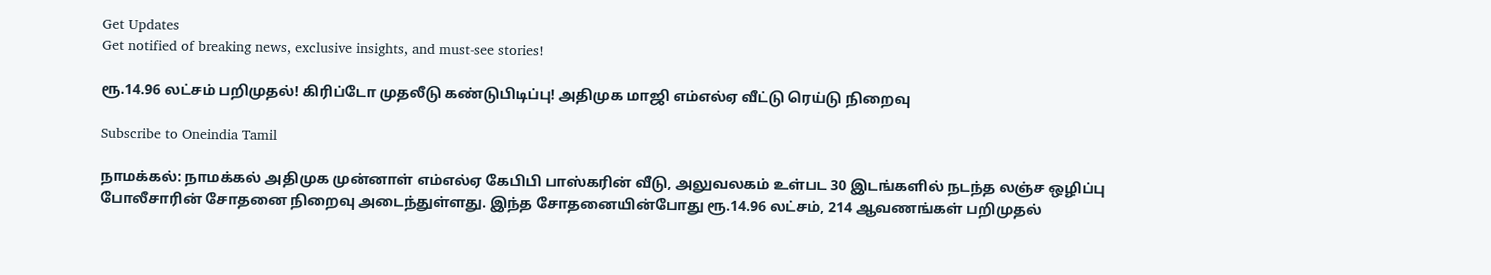Get Updates
Get notified of breaking news, exclusive insights, and must-see stories!

ரூ.14.96 லட்சம் பறிமுதல்! கிரிப்டோ முதலீடு கண்டுபிடிப்பு! அதிமுக மாஜி எம்எல்ஏ வீட்டு ரெய்டு நிறைவு

Subscribe to Oneindia Tamil

நாமக்கல்: நாமக்கல் அதிமுக முன்னாள் எம்எல்ஏ கேபிபி பாஸ்கரின் வீடு, அலுவலகம் உள்பட 30 இடங்களில் நடந்த லஞ்ச ஒழிப்பு போலீசாரின் சோதனை நிறைவு அடைந்துள்ளது. இந்த சோதனையின்போது ரூ.14.96 லட்சம், 214 ஆவணங்கள் பறிமுதல்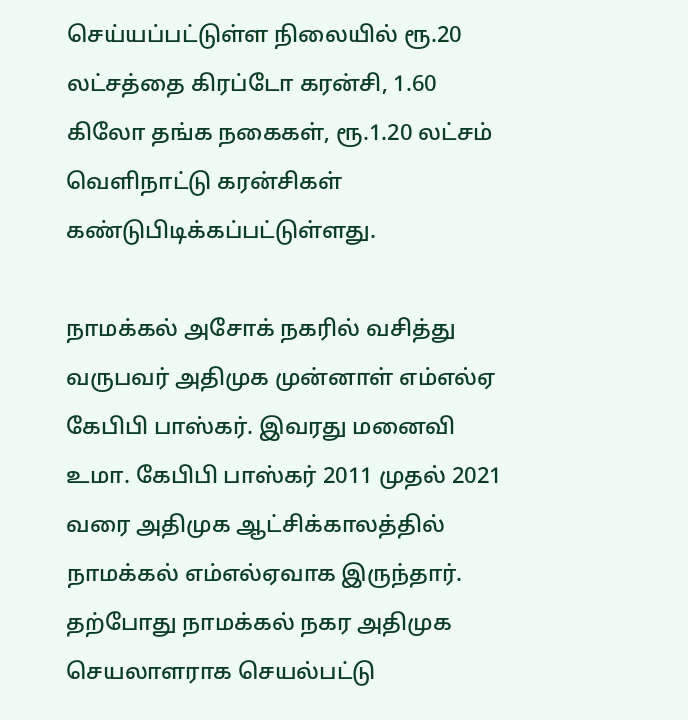செய்யப்பட்டுள்ள நிலையில் ரூ.20 லட்சத்தை கிரப்டோ கரன்சி, 1.60 கிலோ தங்க நகைகள், ரூ.1.20 லட்சம் வெளிநாட்டு கரன்சிகள் கண்டுபிடிக்கப்பட்டுள்ளது.

நாமக்கல் அசோக் நகரில் வசித்து வருபவர் அதிமுக முன்னாள் எம்எல்ஏ கேபிபி பாஸ்கர். இவரது மனைவி உமா. கேபிபி பாஸ்கர் 2011 முதல் 2021 வரை அதிமுக ஆட்சிக்காலத்தில் நாமக்கல் எம்எல்ஏவாக இருந்தார். தற்போது நாமக்கல் நகர அதிமுக செயலாளராக செயல்பட்டு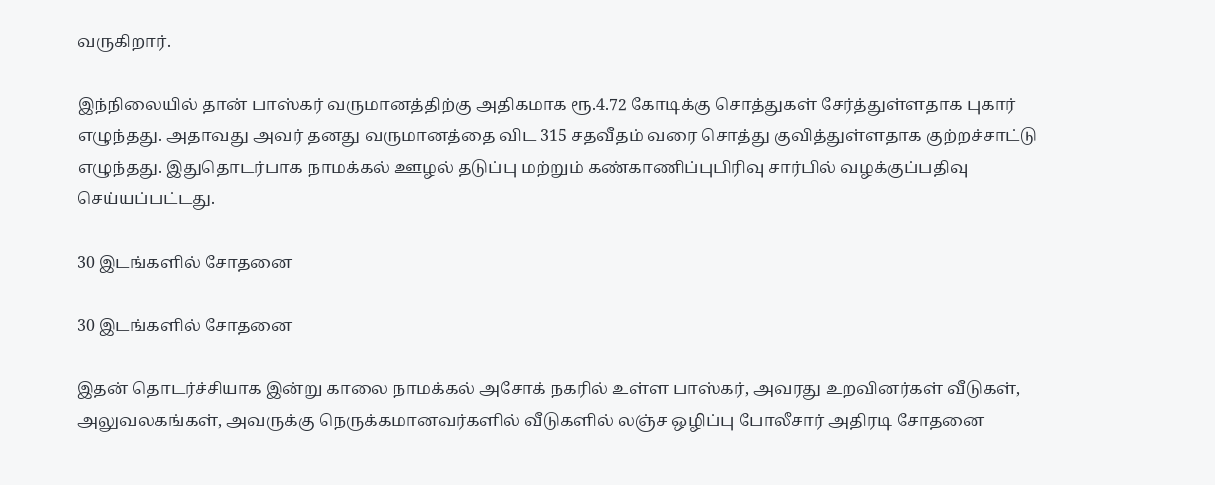வருகிறார்.

இந்நிலையில் தான் பாஸ்கர் வருமானத்திற்கு அதிகமாக ரூ.4.72 கோடிக்கு சொத்துகள் சேர்த்துள்ளதாக புகார் எழுந்தது. அதாவது அவர் தனது வருமானத்தை விட 315 சதவீதம் வரை சொத்து குவித்துள்ளதாக குற்றச்சாட்டு எழுந்தது. இதுதொடர்பாக நாமக்கல் ஊழல் தடுப்பு மற்றும் கண்காணிப்புபிரிவு சார்பில் வழக்குப்பதிவு செய்யப்பட்டது.

30 இடங்களில் சோதனை

30 இடங்களில் சோதனை

இதன் தொடர்ச்சியாக இன்று காலை நாமக்கல் அசோக் நகரில் உள்ள பாஸ்கர், அவரது உறவினர்கள் வீடுகள், அலுவலகங்கள், அவருக்கு நெருக்கமானவர்களில் வீடுகளில் லஞ்ச ஒழிப்பு போலீசார் அதிரடி சோதனை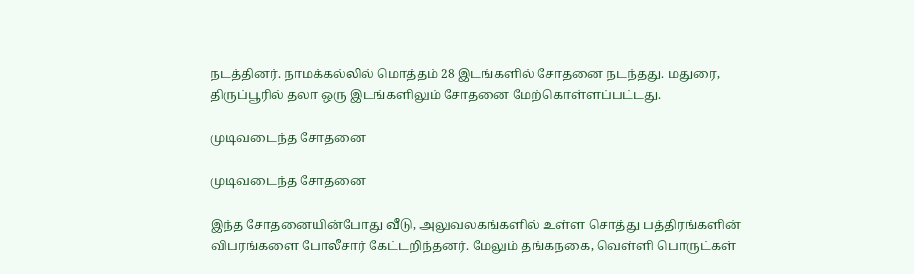நடத்தினர். நாமக்கல்லில் மொத்தம் 28 இடங்களில் சோதனை நடந்தது. மதுரை, திருப்பூரில் தலா ஒரு இடங்களிலும் சோதனை மேற்கொள்ளப்பட்டது.

முடிவடைந்த சோதனை

முடிவடைந்த சோதனை

இந்த சோதனையின்போது வீடு, அலுவலகங்களில் உள்ள சொத்து பத்திரங்களின் விபரங்களை போலீசார் கேட்டறிந்தனர். மேலும் தங்கநகை, வெள்ளி பொருட்கள்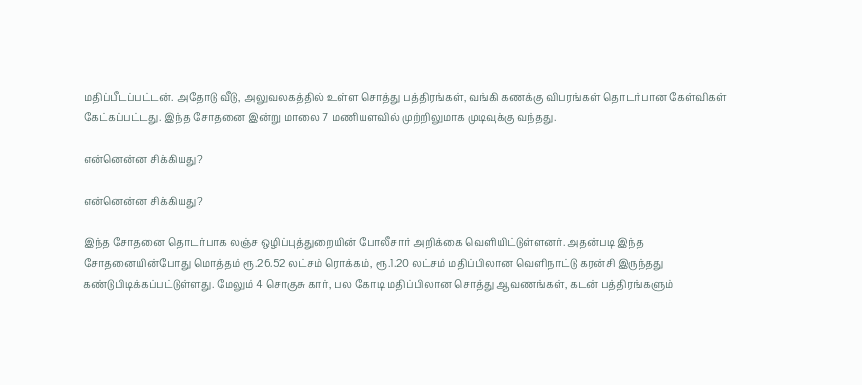மதிப்பீடப்பட்டன். அதோடு வீடு, அலுவலகத்தில் உள்ள சொத்து பத்திரங்கள், வங்கி கணக்கு விபரங்கள் தொடர்பான கேள்விகள் கேட்கப்பட்டது. இந்த சோதனை இன்று மாலை 7 மணியளவில் முற்றிலுமாக முடிவுக்கு வந்தது.

என்னென்ன சிக்கியது?

என்னென்ன சிக்கியது?

இந்த சோதனை தொடர்பாக லஞ்ச ஒழிப்புத்துறையின் போலீசார் அறிக்கை வெளியிட்டுள்ளனர். அதன்படி இந்த சோதனையின்போது மொத்தம் ரூ.26.52 லட்சம் ரொக்கம், ரூ.1.20 லட்சம் மதிப்பிலான வெளிநாட்டு கரன்சி இருந்தது கண்டுபிடிக்கப்பட்டுள்ளது. மேலும் 4 சொகுசு கார், பல கோடி மதிப்பிலான சொத்து ஆவணங்கள், கடன் பத்திரங்களும்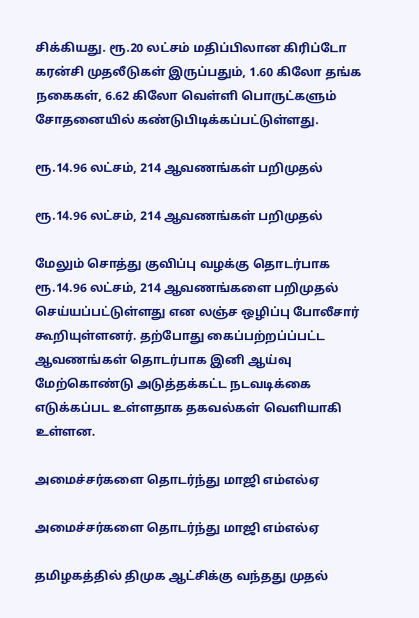சிக்கியது. ரூ.20 லட்சம் மதிப்பிலான கிரிப்டோ கரன்சி முதலீடுகள் இருப்பதும், 1.60 கிலோ தங்க நகைகள், 6.62 கிலோ வெள்ளி பொருட்களும் சோதனையில் கண்டுபிடிக்கப்பட்டுள்ளது.

ரூ.14.96 லட்சம், 214 ஆவணங்கள் பறிமுதல்

ரூ.14.96 லட்சம், 214 ஆவணங்கள் பறிமுதல்

மேலும் சொத்து குவிப்பு வழக்கு தொடர்பாக ரூ.14.96 லட்சம், 214 ஆவணங்களை பறிமுதல் செய்யப்பட்டுள்ளது என லஞ்ச ஒழிப்பு போலீசார் கூறியுள்ளனர். தற்போது கைப்பற்றப்ப்பட்ட ஆவணங்கள் தொடர்பாக இனி ஆய்வு மேற்கொண்டு அடுத்தக்கட்ட நடவடிக்கை எடுக்கப்பட உள்ளதாக தகவல்கள் வெளியாகி உள்ளன.

அமைச்சர்களை தொடர்ந்து மாஜி எம்எல்ஏ

அமைச்சர்களை தொடர்ந்து மாஜி எம்எல்ஏ

தமிழகத்தில் திமுக ஆட்சிக்கு வந்தது முதல்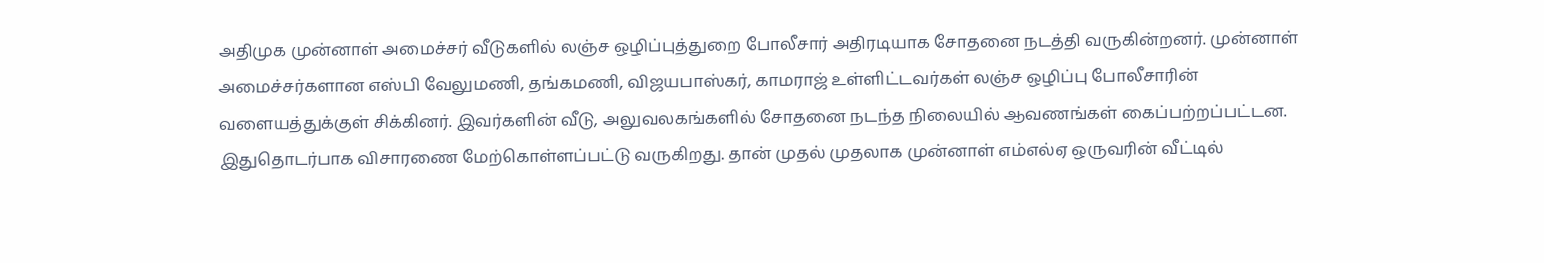அதிமுக முன்னாள் அமைச்சர் வீடுகளில் லஞ்ச ஒழிப்புத்துறை போலீசார் அதிரடியாக சோதனை நடத்தி வருகின்றனர். முன்னாள் அமைச்சர்களான எஸ்பி வேலுமணி, தங்கமணி, விஜயபாஸ்கர், காமராஜ் உள்ளிட்டவர்கள் லஞ்ச ஒழிப்பு போலீசாரின் வளையத்துக்குள் சிக்கினர். இவர்களின் வீடு, அலுவலகங்களில் சோதனை நடந்த நிலையில் ஆவணங்கள் கைப்பற்றப்பட்டன. இதுதொடர்பாக விசாரணை மேற்கொள்ளப்பட்டு வருகிறது. தான் முதல் முதலாக முன்னாள் எம்எல்ஏ ஒருவரின் வீட்டில்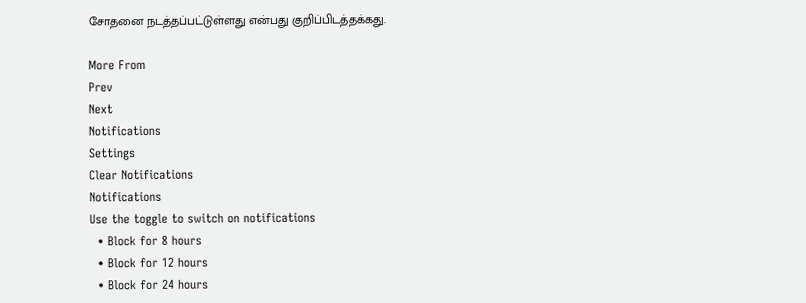சோதனை நடத்தப்பட்டுள்ளது என்பது குறிப்பிடத்தக்கது.

More From
Prev
Next
Notifications
Settings
Clear Notifications
Notifications
Use the toggle to switch on notifications
  • Block for 8 hours
  • Block for 12 hours
  • Block for 24 hours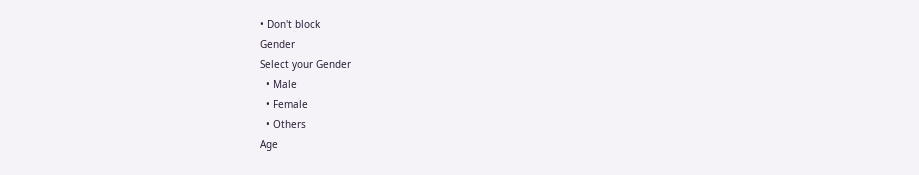• Don't block
Gender
Select your Gender
  • Male
  • Female
  • Others
Age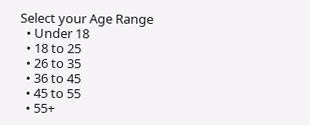Select your Age Range
  • Under 18
  • 18 to 25
  • 26 to 35
  • 36 to 45
  • 45 to 55
  • 55+